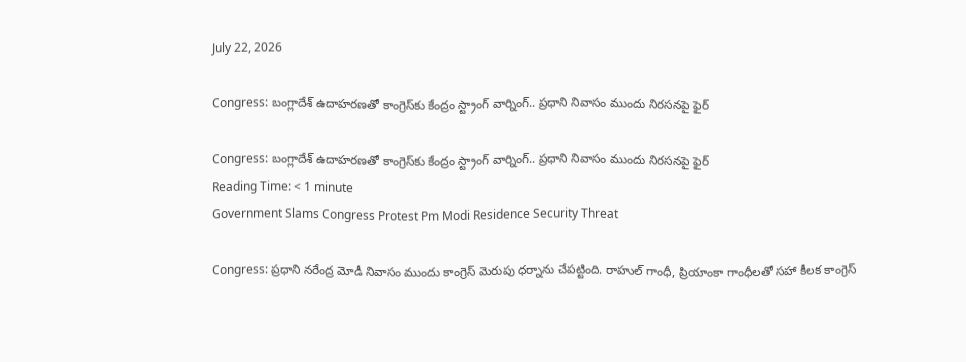July 22, 2026

Congress: బంగ్లాదేశ్ ఉదాహరణతో కాంగ్రెస్‌కు కేంద్రం స్ట్రాంగ్ వార్నింగ్.. ప్రధాని నివాసం ముందు నిరసనపై ఫైర్

Congress: బంగ్లాదేశ్ ఉదాహరణతో కాంగ్రెస్‌కు కేంద్రం స్ట్రాంగ్ వార్నింగ్.. ప్రధాని నివాసం ముందు నిరసనపై ఫైర్
Reading Time: < 1 minute
Government Slams Congress Protest Pm Modi Residence Security Threat

Congress: ప్రధాని నరేంద్ర మోడీ నివాసం ముందు కాంగ్రెస్ మెరుపు ధర్నాను చేపట్టింది. రాహుల్ గాంధీ, ప్రియాంకా గాంధీలతో సహా కీలక కాంగ్రెస్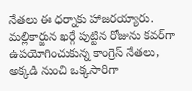నేతలు ఈ ధర్నాకు హాజరయ్యారు. మల్లికార్జున ఖర్గే పుట్టిన రోజును కవర్‌గా ఉపయోగించుకున్న కాంగ్రెస్ నేతలు, అక్కడి నుంచి ఒక్కసారిగా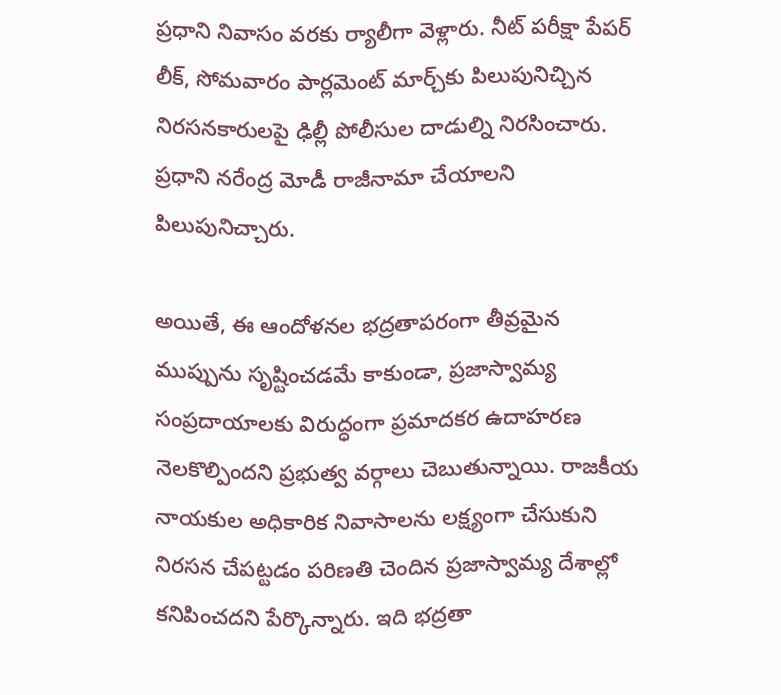ప్రధాని నివాసం వరకు ర్యాలీగా వెళ్లారు. నీట్ పరీక్షా పేపర్ లీక్, సోమవారం పార్లమెంట్ మార్చ్‌కు పిలుపునిచ్చిన నిరసనకారులపై ఢిల్లీ పోలీసుల దాడుల్ని నిరసించారు. ప్రధాని నరేంద్ర మోడీ రాజీనామా చేయాలని పిలుపునిచ్చారు.

అయితే, ఈ ఆందోళనల భద్రతాపరంగా తీవ్రమైన ముప్పును సృష్టించడమే కాకుండా, ప్రజాస్వామ్య సంప్రదాయాలకు విరుద్ధంగా ప్రమాదకర ఉదాహరణ నెలకొల్పిందని ప్రభుత్వ వర్గాలు చెబుతున్నాయి. రాజకీయ నాయకుల అధికారిక నివాసాలను లక్ష్యంగా చేసుకుని నిరసన చేపట్టడం పరిణతి చెందిన ప్రజాస్వామ్య దేశాల్లో కనిపించదని పేర్కొన్నారు. ఇది భద్రతా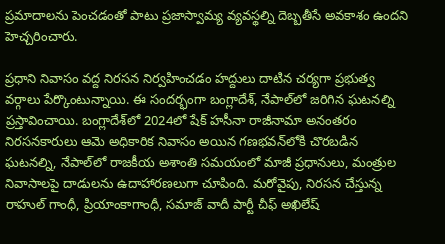ప్రమాదాలను పెంచడంతో పాటు ప్రజాస్వామ్య వ్యవస్థల్ని దెబ్బతీసే అవకాశం ఉందని హెచ్చరించారు.

ప్రధాని నివాసం వద్ద నిరసన నిర్వహించడం హద్దులు దాటిన చర్యగా ప్రభుత్వ వర్గాలు పేర్కొంటున్నాయి. ఈ సందర్భంగా బంగ్లాదేశ్, నేపాల్‌లో జరిగిన ఘటనల్ని ప్రస్తావించాయి. బంగ్లాదేశ్‌లో 2024లో షేక్ హసీనా రాజీనామా అనంతరం నిరసనకారులు ఆమె అధికారిక నివాసం అయిన గణభవన్‌లోకి చొరబడిన ఘటనల్ని, నేపాల్‌లో రాజకీయ అశాంతి సమయంలో మాజీ ప్రధానులు, మంత్రుల నివాసాలపై దాడులను ఉదాహారణలుగా చూపింది. మరోవైపు, నిరసన చేస్తున్న రాహుల్ గాంధీ, ప్రియాంకాగాంధీ, సమాజ్ వాదీ పార్టీ చీఫ్ అఖిలేష్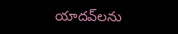యాదవ్‌లను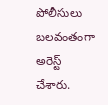పోలీసులు బలవంతంగా అరెస్ట్ చేశారు.